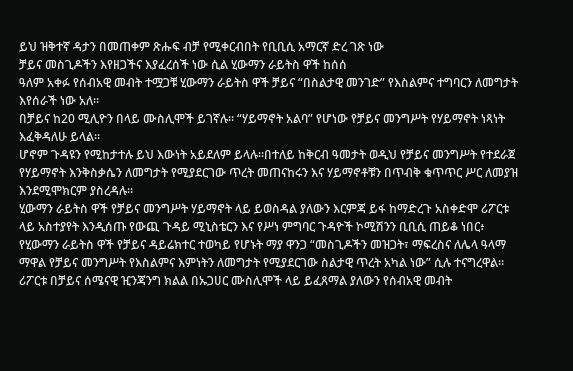ይህ ዝቅተኛ ዳታን በመጠቀም ጽሑፍ ብቻ የሚቀርብበት የቢቢሲ አማርኛ ድረ ገጽ ነው
ቻይና መስጊዶችን እየዘጋችና እያፈረሰች ነው ሲል ሂውማን ራይትስ ዋች ከሰሰ
ዓለም አቀፉ የሰብአዊ መብት ተሟጋቹ ሂውማን ራይትስ ዋች ቻይና “በስልታዊ መንገድ” የእስልምና ተግባርን ለመግታት እየሰራች ነው አለ።
በቻይና ከ20 ሚሊዮን በላይ ሙስሊሞች ይገኛሉ። “ሃይማኖት አልባ” የሆነው የቻይና መንግሥት የሃይማኖት ነጻነት እፈቅዳለሁ ይላል።
ሆኖም ጉዳዩን የሚከታተሉ ይህ እውነት አይደለም ይላሉ።በተለይ ከቅርብ ዓመታት ወዲህ የቻይና መንግሥት የተደራጀ የሃይማኖት እንቅስቃሴን ለመግታት የሚያደርገው ጥረት መጠናከሩን እና ሃይማኖቶቹን በጥብቅ ቁጥጥር ሥር ለመያዝ እንደሚሞክርም ያስረዳሉ።
ሂውማን ራይትስ ዋች የቻይና መንግሥት ሃይማኖት ላይ ይወስዳል ያለውን እርምጃ ይፋ ከማድረጉ አስቀድሞ ሪፖርቱ ላይ አስተያየት እንዲሰጡ የውጪ ጉዳይ ሚኒስቴርን እና የሥነ ምግባር ጉዳዮች ኮሚሽንን ቢቢሲ ጠይቆ ነበር፥
የሂውማን ራይትስ ዋች የቻይና ዳይሬክተር ተወካይ የሆኑት ማያ ዋንጋ “መስጊዶችን መዝጋት፣ ማፍረስና ለሌላ ዓላማ ማዋል የቻይና መንግሥት የእስልምና እምነትን ለመግታት የሚያደርገው ስልታዊ ጥረት አካል ነው” ሲሉ ተናግረዋል።
ሪፖርቱ በቻይና ሰሜናዊ ዢንጃንግ ክልል በኡጋሀር ሙስሊሞች ላይ ይፈጸማል ያለውን የሰብአዊ መብት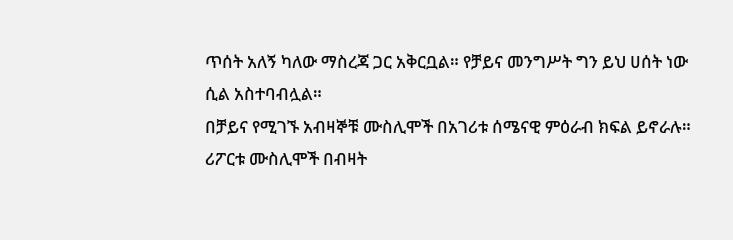ጥሰት አለኝ ካለው ማስረጃ ጋር አቅርቧል። የቻይና መንግሥት ግን ይህ ሀሰት ነው ሲል አስተባብሏል።
በቻይና የሚገኙ አብዛኞቹ ሙስሊሞች በአገሪቱ ሰሜናዊ ምዕራብ ክፍል ይኖራሉ።
ሪፖርቱ ሙስሊሞች በብዛት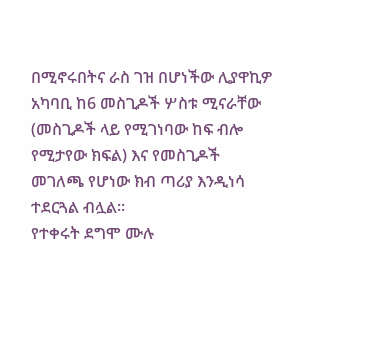በሚኖሩበትና ራስ ገዝ በሆነችው ሊያዋኪዎ አካባቢ ከ6 መስጊዶች ሦስቱ ሚናራቸው (መስጊዶች ላይ የሚገነባው ከፍ ብሎ የሚታየው ክፍል) እና የመስጊዶች መገለጫ የሆነው ክብ ጣሪያ እንዲነሳ ተደርጓል ብሏል።
የተቀሩት ደግሞ ሙሉ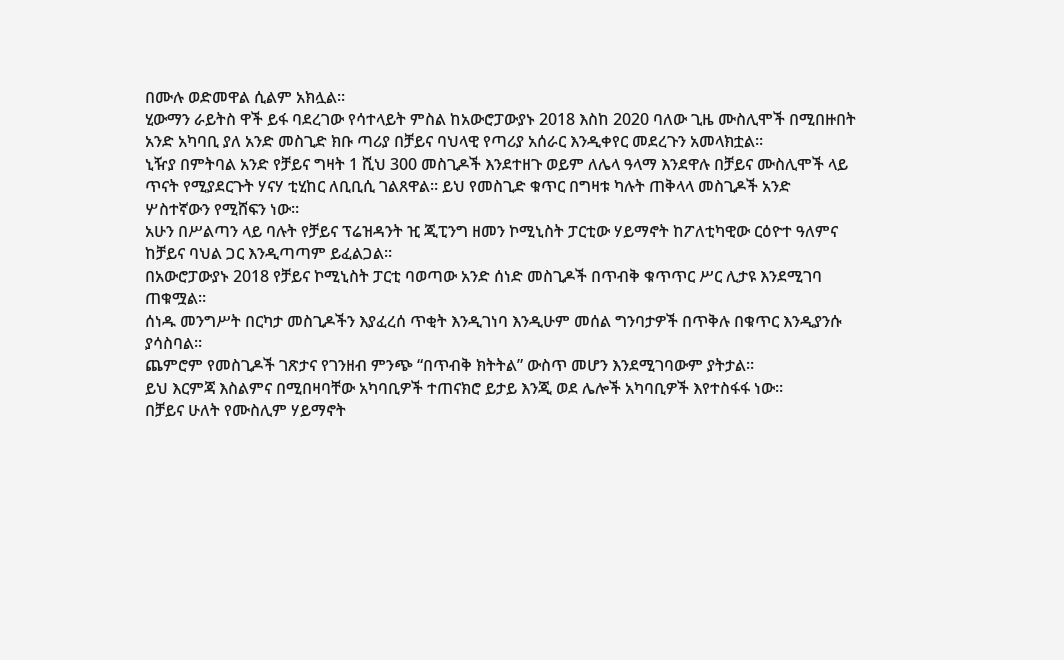በሙሉ ወድመዋል ሲልም አክሏል።
ሂውማን ራይትስ ዋች ይፋ ባደረገው የሳተላይት ምስል ከአውሮፓውያኑ 2018 እስከ 2020 ባለው ጊዜ ሙስሊሞች በሚበዙበት አንድ አካባቢ ያለ አንድ መስጊድ ክቡ ጣሪያ በቻይና ባህላዊ የጣሪያ አሰራር እንዲቀየር መደረጉን አመላክቷል።
ኒዥያ በምትባል አንድ የቻይና ግዛት 1 ሺህ 300 መስጊዶች እንደተዘጉ ወይም ለሌላ ዓላማ እንደዋሉ በቻይና ሙስሊሞች ላይ ጥናት የሚያደርጉት ሃናሃ ቲሂከር ለቢቢሲ ገልጸዋል። ይህ የመስጊድ ቁጥር በግዛቱ ካሉት ጠቅላላ መስጊዶች አንድ ሦስተኛውን የሚሸፍን ነው።
አሁን በሥልጣን ላይ ባሉት የቻይና ፕሬዝዳንት ዢ ጂፒንግ ዘመን ኮሚኒስት ፓርቲው ሃይማኖት ከፖለቲካዊው ርዕዮተ ዓለምና ከቻይና ባህል ጋር እንዲጣጣም ይፈልጋል።
በአውሮፓውያኑ 2018 የቻይና ኮሚኒስት ፓርቲ ባወጣው አንድ ሰነድ መስጊዶች በጥብቅ ቁጥጥር ሥር ሊታዩ እንደሚገባ ጠቁሟል።
ሰነዱ መንግሥት በርካታ መስጊዶችን እያፈረሰ ጥቂት እንዲገነባ እንዲሁም መሰል ግንባታዎች በጥቅሉ በቁጥር እንዲያንሱ ያሳስባል።
ጨምሮም የመስጊዶች ገጽታና የገንዘብ ምንጭ “በጥብቅ ክትትል” ውስጥ መሆን እንደሚገባውም ያትታል።
ይህ እርምጃ እስልምና በሚበዛባቸው አካባቢዎች ተጠናክሮ ይታይ እንጂ ወደ ሌሎች አካባቢዎች እየተስፋፋ ነው።
በቻይና ሁለት የሙስሊም ሃይማኖት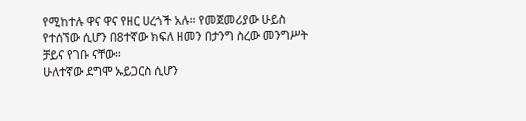የሚከተሉ ዋና ዋና የዘር ሀረጎች አሉ። የመጀመሪያው ሁይስ የተሰኘው ሲሆን በ8ተኛው ክፍለ ዘመን በታንግ ስረው መንግሥት ቻይና የገቡ ናቸው።
ሁለተኛው ደግሞ ኡይጋርስ ሲሆን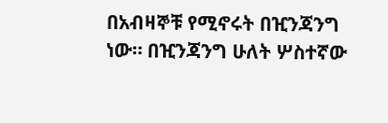በአብዛኞቹ የሚኖሩት በዢንጃንግ ነው። በዢንጃንግ ሁለት ሦስተኛው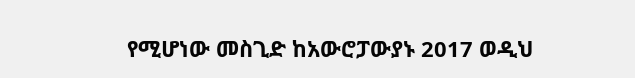የሚሆነው መስጊድ ከአውሮፓውያኑ 2017 ወዲህ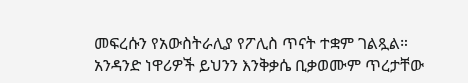መፍረሱን የአውስትራሊያ የፖሊስ ጥናት ተቋም ገልጿል።
አንዳንድ ነዋሪዎች ይህንን እንቅቃሴ ቢቃወሙም ጥረታቸው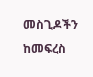መስጊዶችን ከመፍረስ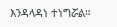እንዳላዳነ ተነግሯል።